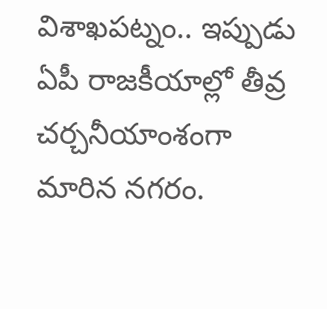విశాఖపట్నం.. ఇప్పుడు ఏపీ రాజకీయాల్లో తీవ్ర చర్చనీయాంశంగా మారిన నగరం.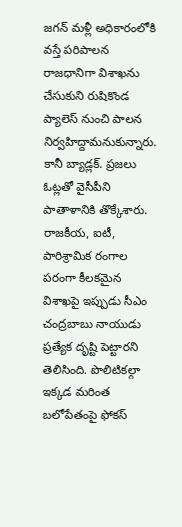జగన్ మళ్లీ అధికారంలోకి వస్తే పరిపాలన రాజధానిగా విశాఖను చేసుకుని రుషికొండ ప్యాలెస్ నుంచి పాలన నిర్వహిద్దామనుకున్నారు. కానీ బ్యాడ్లక్. ప్రజలు ఓట్లతో వైసీపీని పాతాళానికి తొక్కేశారు. రాజకీయ, ఐటీ, పారిశ్రామిక రంగాల పరంగా కీలకమైన విశాఖపై ఇప్పుడు సీఎం చంద్రబాబు నాయుడు ప్రత్యేక దృష్టి పెట్టారని తెలిసింది. పొలిటికల్గా ఇక్కడ మరింత బలోపేతంపై ఫోకస్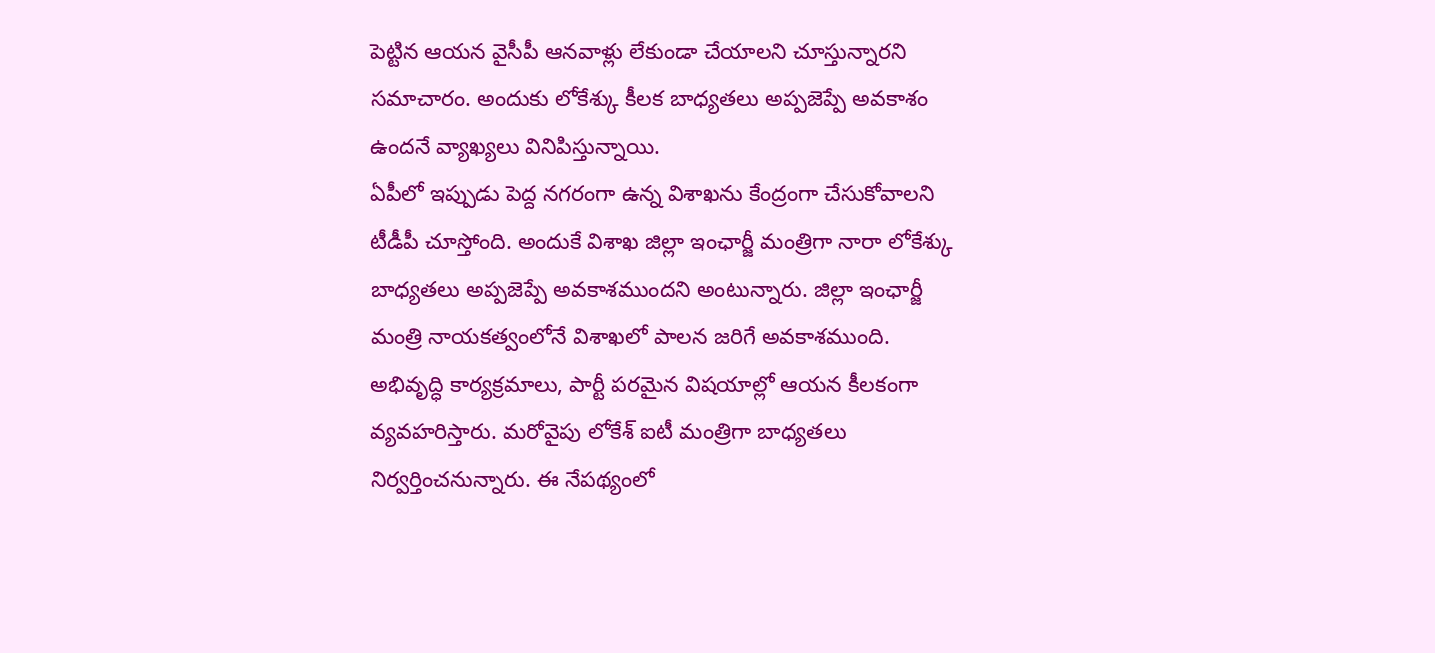పెట్టిన ఆయన వైసీపీ ఆనవాళ్లు లేకుండా చేయాలని చూస్తున్నారని సమాచారం. అందుకు లోకేశ్కు కీలక బాధ్యతలు అప్పజెప్పే అవకాశం ఉందనే వ్యాఖ్యలు వినిపిస్తున్నాయి.
ఏపీలో ఇప్పుడు పెద్ద నగరంగా ఉన్న విశాఖను కేంద్రంగా చేసుకోవాలని టీడీపీ చూస్తోంది. అందుకే విశాఖ జిల్లా ఇంఛార్జీ మంత్రిగా నారా లోకేశ్కు బాధ్యతలు అప్పజెప్పే అవకాశముందని అంటున్నారు. జిల్లా ఇంఛార్జీ మంత్రి నాయకత్వంలోనే విశాఖలో పాలన జరిగే అవకాశముంది. అభివృద్ధి కార్యక్రమాలు, పార్టీ పరమైన విషయాల్లో ఆయన కీలకంగా వ్యవహరిస్తారు. మరోవైపు లోకేశ్ ఐటీ మంత్రిగా బాధ్యతలు నిర్వర్తించనున్నారు. ఈ నేపథ్యంలో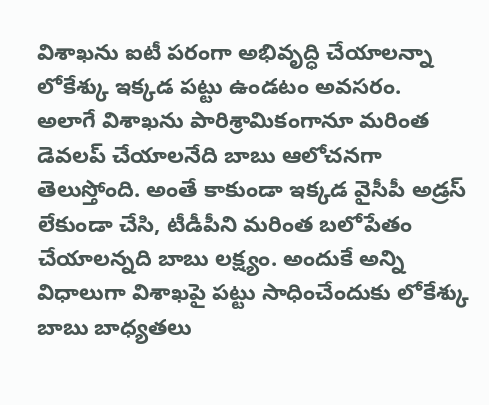విశాఖను ఐటీ పరంగా అభివృద్ధి చేయాలన్నా లోకేశ్కు ఇక్కడ పట్టు ఉండటం అవసరం.
అలాగే విశాఖను పారిశ్రామికంగానూ మరింత డెవలప్ చేయాలనేది బాబు ఆలోచనగా తెలుస్తోంది. అంతే కాకుండా ఇక్కడ వైసీపీ అడ్రస్ లేకుండా చేసి, టీడీపీని మరింత బలోపేతం చేయాలన్నది బాబు లక్ష్యం. అందుకే అన్ని విధాలుగా విశాఖపై పట్టు సాధించేందుకు లోకేశ్కు బాబు బాధ్యతలు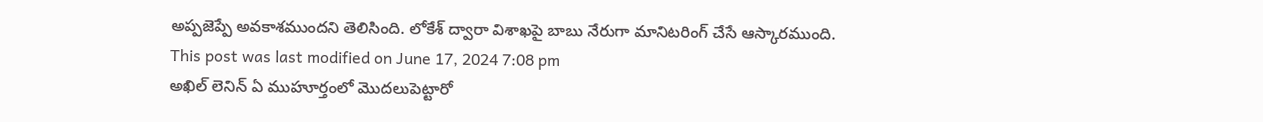అప్పజెప్పే అవకాశముందని తెలిసింది. లోకేశ్ ద్వారా విశాఖపై బాబు నేరుగా మానిటరింగ్ చేసే ఆస్కారముంది.
This post was last modified on June 17, 2024 7:08 pm
అఖిల్ లెనిన్ ఏ ముహూర్తంలో మొదలుపెట్టారో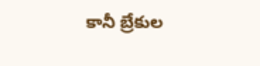కానీ బ్రేకుల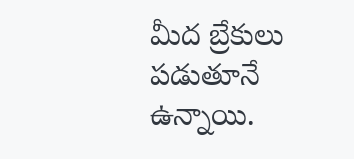మీద బ్రేకులు పడుతూనే ఉన్నాయి.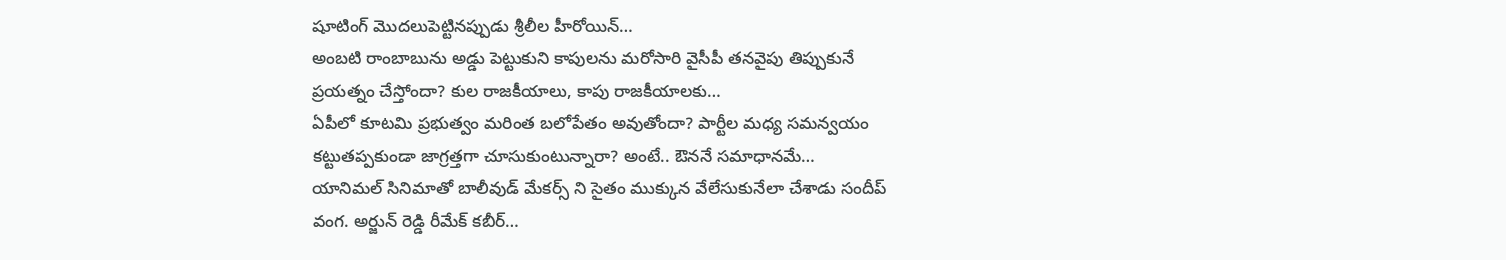షూటింగ్ మొదలుపెట్టినప్పుడు శ్రీలీల హీరోయిన్…
అంబటి రాంబాబును అడ్డు పెట్టుకుని కాపులను మరోసారి వైసీపీ తనవైపు తిప్పుకునే ప్రయత్నం చేస్తోందా? కుల రాజకీయాలు, కాపు రాజకీయాలకు…
ఏపీలో కూటమి ప్రభుత్వం మరింత బలోపేతం అవుతోందా? పార్టీల మధ్య సమన్వయం కట్టుతప్పకుండా జాగ్రత్తగా చూసుకుంటున్నారా? అంటే.. ఔననే సమాధానమే…
యానిమల్ సినిమాతో బాలీవుడ్ మేకర్స్ ని సైతం ముక్కున వేలేసుకునేలా చేశాడు సందీప్ వంగ. అర్జున్ రెడ్డి రీమేక్ కబీర్…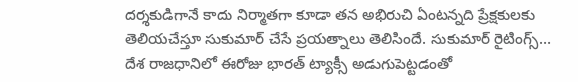దర్శకుడిగానే కాదు నిర్మాతగా కూడా తన అభిరుచి ఏంటన్నది ప్రేక్షకులకు తెలియచేస్తూ సుకుమార్ చేసే ప్రయత్నాలు తెలిసిందే. సుకుమార్ రైటింగ్స్…
దేశ రాజధానిలో ఈరోజు భారత్ ట్యాక్సీ అడుగుపెట్టడంతో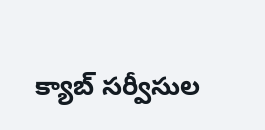క్యాబ్ సర్వీసుల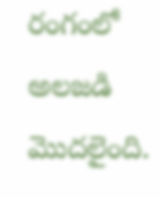రంగంలో అలజడి మొదలైంది.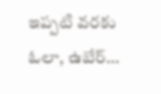ఇప్పటి వరకు ఓలా, ఉబేర్…